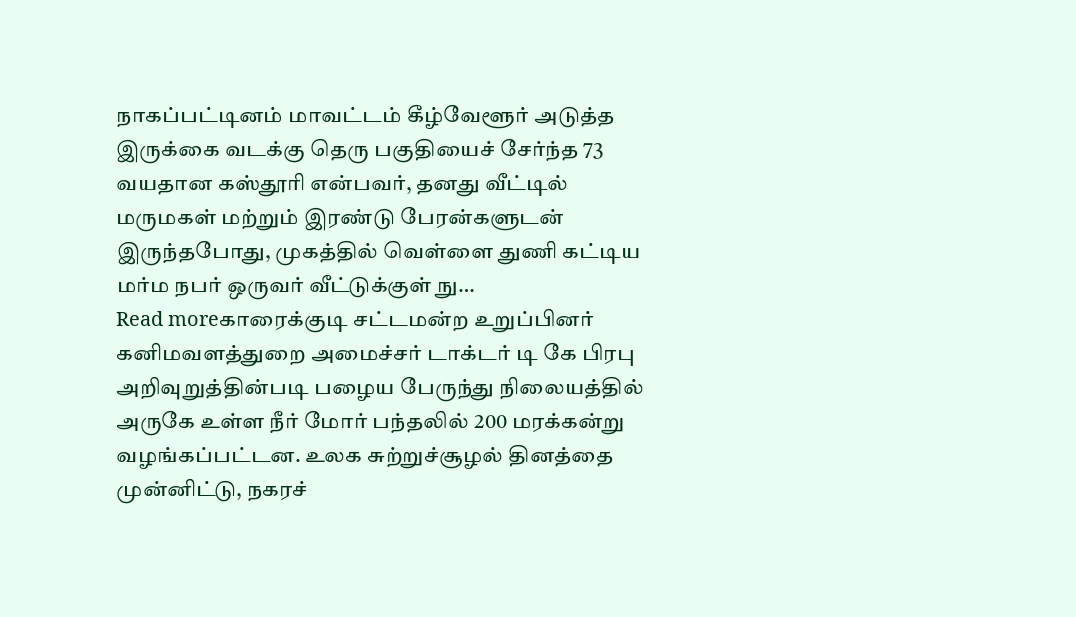நாகப்பட்டினம் மாவட்டம் கீழ்வேளூர் அடுத்த இருக்கை வடக்கு தெரு பகுதியைச் சேர்ந்த 73 வயதான கஸ்தூரி என்பவர், தனது வீட்டில் மருமகள் மற்றும் இரண்டு பேரன்களுடன் இருந்தபோது, முகத்தில் வெள்ளை துணி கட்டிய மர்ம நபர் ஒருவர் வீட்டுக்குள் நு…
Read moreகாரைக்குடி சட்டமன்ற உறுப்பினர் கனிமவளத்துறை அமைச்சர் டாக்டர் டி கே பிரபு அறிவுறுத்தின்படி பழைய பேருந்து நிலையத்தில் அருகே உள்ள நீர் மோர் பந்தலில் 200 மரக்கன்று வழங்கப்பட்டன. உலக சுற்றுச்சூழல் தினத்தை முன்னிட்டு, நகரச்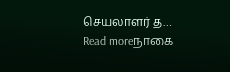செயலாளர் த…
Read moreநாகை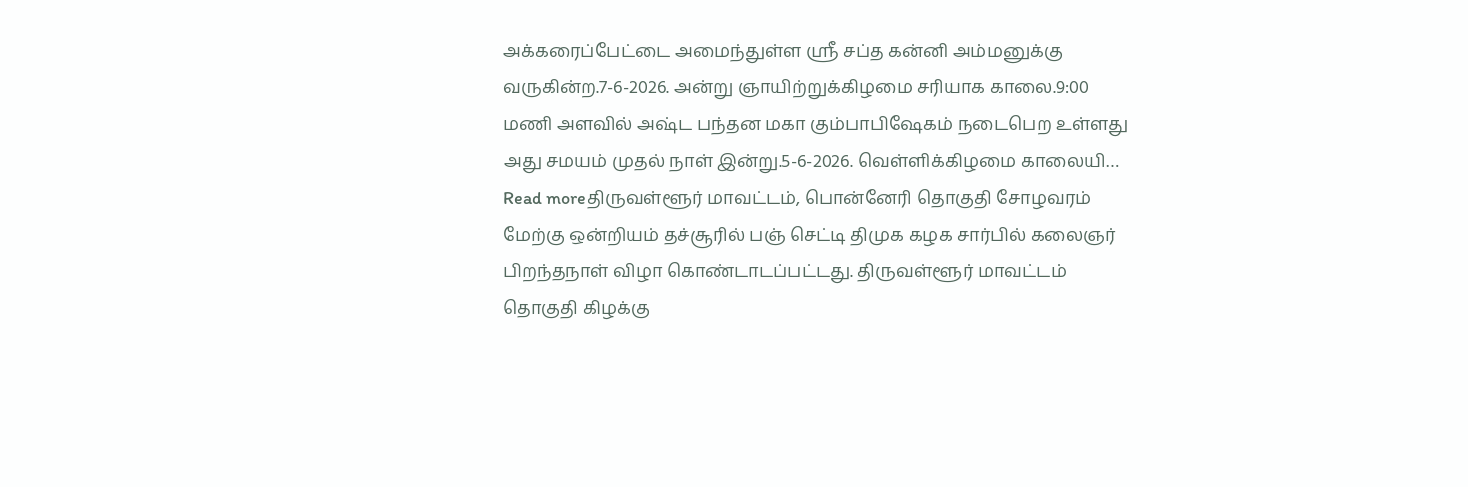அக்கரைப்பேட்டை அமைந்துள்ள ஸ்ரீ சப்த கன்னி அம்மனுக்கு வருகின்ற.7-6-2026. அன்று ஞாயிற்றுக்கிழமை சரியாக காலை.9:00 மணி அளவில் அஷ்ட பந்தன மகா கும்பாபிஷேகம் நடைபெற உள்ளது அது சமயம் முதல் நாள் இன்று.5-6-2026. வெள்ளிக்கிழமை காலையி…
Read moreதிருவள்ளூர் மாவட்டம், பொன்னேரி தொகுதி சோழவரம் மேற்கு ஒன்றியம் தச்சூரில் பஞ் செட்டி திமுக கழக சார்பில் கலைஞர் பிறந்தநாள் விழா கொண்டாடப்பட்டது. திருவள்ளூர் மாவட்டம் தொகுதி கிழக்கு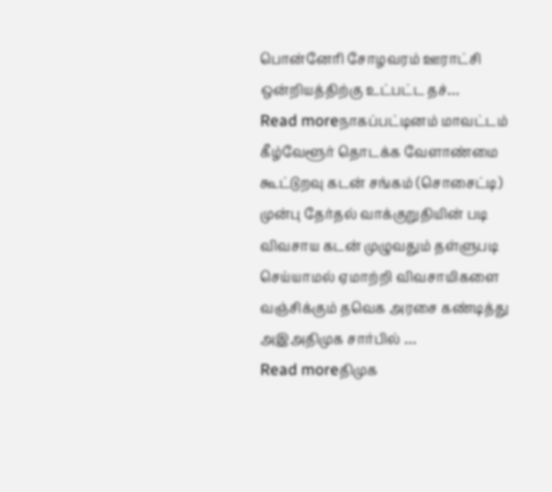பொன்னேரி சோழவரம் ஊராட்சி ஒன்றியத்திற்கு உட்பட்ட தச்…
Read moreநாகப்பட்டினம் மாவட்டம் கீழ்வேளூர் தொடக்க வேளாண்மை கூட்டுறவு கடன் சங்கம் (சொசைட்டி) முன்பு தேர்தல் வாக்குறுதியின் படி விவசாய கடன் முழுவதும் தள்ளுபடி செய்யாமல் ஏமாற்றி விவசாயிகளை வஞ்சிக்கும் தவெக அரசை கண்டித்து அஇஅதிமுக சார்பில் …
Read moreதிமுக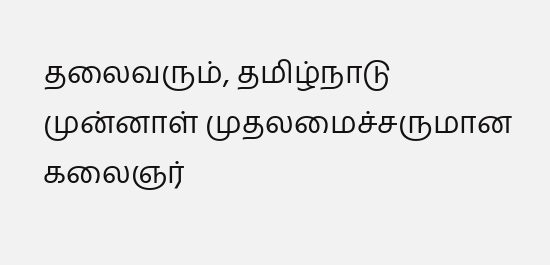தலைவரும், தமிழ்நாடு முன்னாள் முதலமைச்சருமான கலைஞர்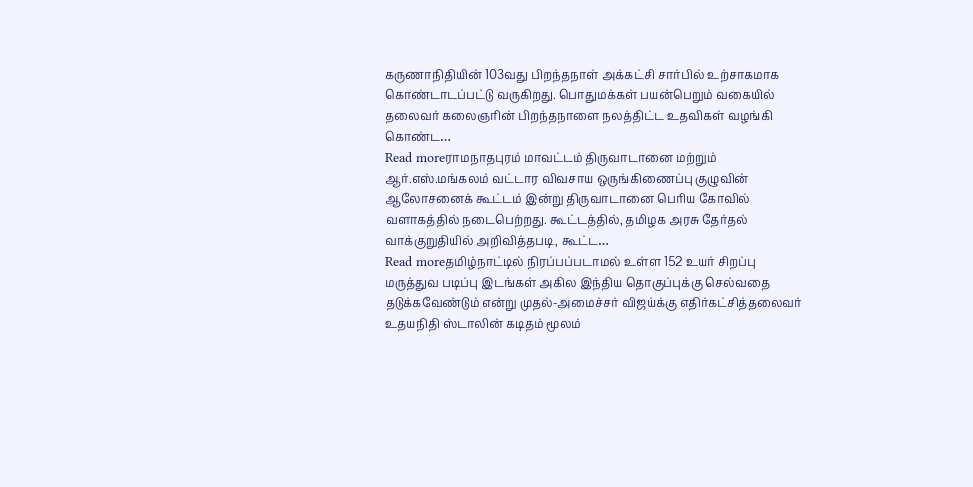கருணாநிதியின் 103வது பிறந்தநாள் அக்கட்சி சார்பில் உற்சாகமாக கொண்டாடப்பட்டு வருகிறது. பொதுமக்கள் பயன்பெறும் வகையில் தலைவர் கலைஞரின் பிறந்தநாளை நலத்திட்ட உதவிகள் வழங்கி கொண்ட…
Read moreராமநாதபுரம் மாவட்டம் திருவாடானை மற்றும் ஆர்.எஸ்.மங்கலம் வட்டார விவசாய ஒருங்கிணைப்பு குழுவின் ஆலோசனைக் கூட்டம் இன்று திருவாடானை பெரிய கோவில் வளாகத்தில் நடைபெற்றது. கூட்டத்தில், தமிழக அரசு தேர்தல் வாக்குறுதியில் அறிவித்தபடி, கூட்ட…
Read moreதமிழ்நாட்டில் நிரப்பப்படாமல் உள்ள 152 உயர் சிறப்பு மருத்துவ படிப்பு இடங்கள் அகில இந்திய தொகுப்புக்கு செல்வதை தடுக்கவேண்டும் என்று முதல்-அமைச்சர் விஜய்க்கு எதிர்கட்சித்தலைவர் உதயநிதி ஸ்டாலின் கடிதம் மூலம்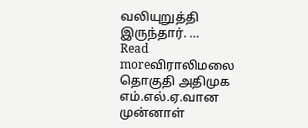வலியுறுத்தி இருந்தார். …
Read moreவிராலிமலை தொகுதி அதிமுக எம்.எல்.ஏ.வான முன்னாள்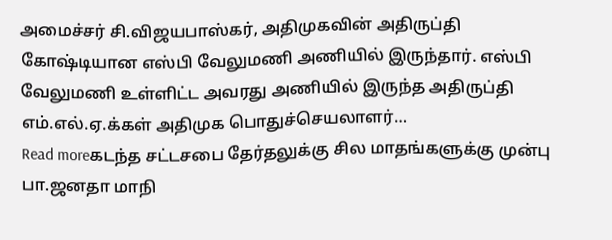அமைச்சர் சி.விஜயபாஸ்கர், அதிமுகவின் அதிருப்தி கோஷ்டியான எஸ்பி வேலுமணி அணியில் இருந்தார். எஸ்பி வேலுமணி உள்ளிட்ட அவரது அணியில் இருந்த அதிருப்தி எம்.எல்.ஏ.க்கள் அதிமுக பொதுச்செயலாளர்…
Read moreகடந்த சட்டசபை தேர்தலுக்கு சில மாதங்களுக்கு முன்பு பா.ஜனதா மாநி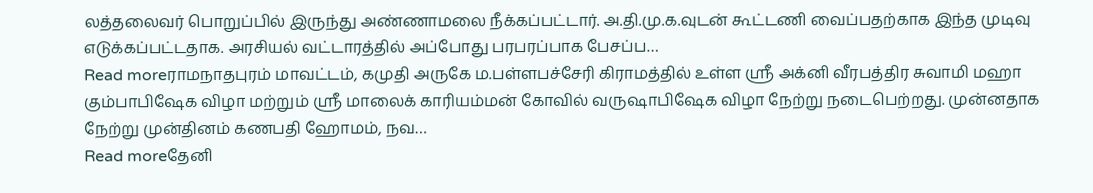லத்தலைவர் பொறுப்பில் இருந்து அண்ணாமலை நீக்கப்பட்டார். அ.தி.மு.க.வுடன் கூட்டணி வைப்பதற்காக இந்த முடிவு எடுக்கப்பட்டதாக. அரசியல் வட்டாரத்தில் அப்போது பரபரப்பாக பேசப்ப…
Read moreராமநாதபுரம் மாவட்டம், கமுதி அருகே ம.பள்ளபச்சேரி கிராமத்தில் உள்ள ஸ்ரீ அக்னி வீரபத்திர சுவாமி மஹா கும்பாபிஷேக விழா மற்றும் ஸ்ரீ மாலைக் காரியம்மன் கோவில் வருஷாபிஷேக விழா நேற்று நடைபெற்றது. முன்னதாக நேற்று முன்தினம் கணபதி ஹோமம், நவ…
Read moreதேனி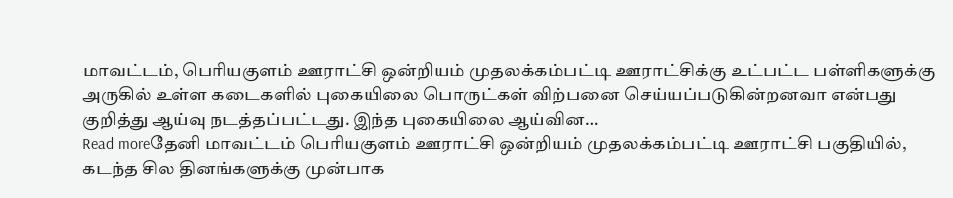மாவட்டம், பெரியகுளம் ஊராட்சி ஒன்றியம் முதலக்கம்பட்டி ஊராட்சிக்கு உட்பட்ட பள்ளிகளுக்கு அருகில் உள்ள கடைகளில் புகையிலை பொருட்கள் விற்பனை செய்யப்படுகின்றனவா என்பது குறித்து ஆய்வு நடத்தப்பட்டது. இந்த புகையிலை ஆய்வின…
Read moreதேனி மாவட்டம் பெரியகுளம் ஊராட்சி ஒன்றியம் முதலக்கம்பட்டி ஊராட்சி பகுதியில், கடந்த சில தினங்களுக்கு முன்பாக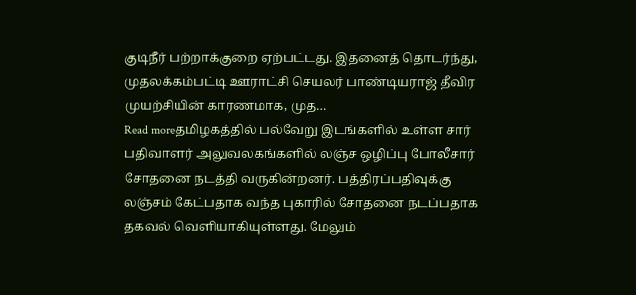குடிநீர் பற்றாக்குறை ஏற்பட்டது. இதனைத் தொடர்ந்து, முதலக்கம்பட்டி ஊராட்சி செயலர் பாண்டியராஜ் தீவிர முயற்சியின் காரணமாக, முத…
Read moreதமிழகத்தில் பல்வேறு இடங்களில் உள்ள சார் பதிவாளர் அலுவலகங்களில் லஞ்ச ஒழிப்பு போலீசார் சோதனை நடத்தி வருகின்றனர். பத்திரப்பதிவுக்கு லஞ்சம் கேட்பதாக வந்த புகாரில் சோதனை நடப்பதாக தகவல் வெளியாகியுள்ளது. மேலும்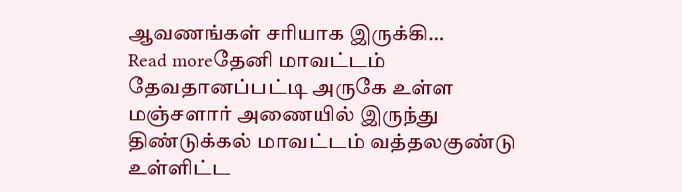ஆவணங்கள் சரியாக இருக்கி…
Read moreதேனி மாவட்டம் தேவதானப்பட்டி அருகே உள்ள மஞ்சளார் அணையில் இருந்து திண்டுக்கல் மாவட்டம் வத்தலகுண்டு உள்ளிட்ட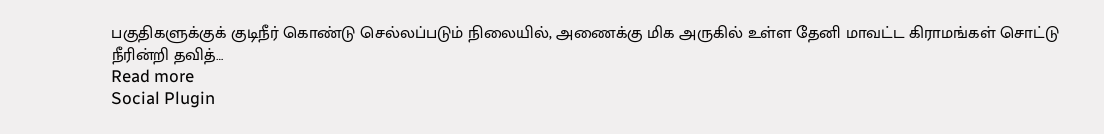பகுதிகளுக்குக் குடிநீர் கொண்டு செல்லப்படும் நிலையில், அணைக்கு மிக அருகில் உள்ள தேனி மாவட்ட கிராமங்கள் சொட்டு நீரின்றி தவித்…
Read more
Social Plugin